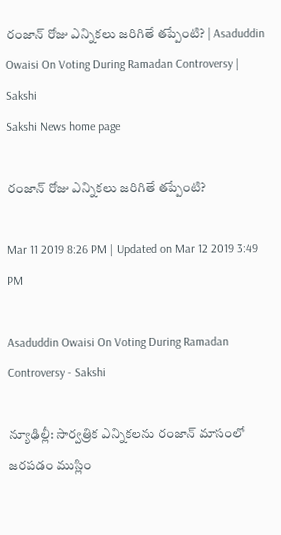రంజాన్‌ రోజు ఎన్నికలు జరిగితే తప్పేంటి? | Asaduddin Owaisi On Voting During Ramadan Controversy | Sakshi
Sakshi News home page

రంజాన్‌ రోజు ఎన్నికలు జరిగితే తప్పేంటి?

Mar 11 2019 8:26 PM | Updated on Mar 12 2019 3:49 PM

Asaduddin Owaisi On Voting During Ramadan Controversy - Sakshi

న్యూఢిల్లీ: సార్వత్రిక ఎన్నికలను రంజాన్‌ మాసంలో జరపడం ముస్లిం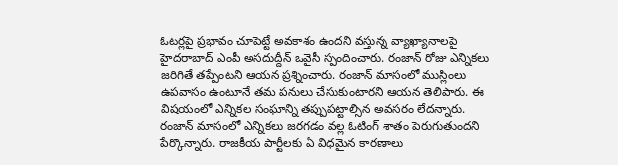ఓటర్లపై ప్రభావం చూపెట్టే అవకాశం ఉందని వస్తున్న వ్యాఖ్యానాలపై హైదరాబాద్‌ ఎంపీ అసదుద్దీన్‌ ఒవైసీ స్పందించారు. రంజాన్‌ రోజు ఎన్నికలు జరిగితే తప్పేంటని ఆయన ప్రశ్నించారు. రంజాన్‌ మాసంలో ముస్లింలు ఉపవాసం ఉంటూనే తమ పనులు చేసుకుంటారని ఆయన తెలిపారు. ఈ విషయంలో ఎన్నికల సంఘాన్ని తప్పుపట్టాల్సిన అవసరం లేదన్నారు. రంజాన్‌ మాసంలో ఎన్నికలు జరగడం వల్ల ఓటింగ్‌ శాతం పెరుగుతుందని పేర్కొన్నారు. రాజకీయ పార్టీలకు ఏ విధమైన కారణాలు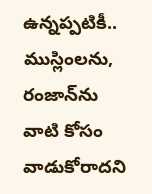ఉన్నప్పటికీ.. ముస్లింలను, రంజాన్‌ను వాటి కోసం వాడుకోరాదని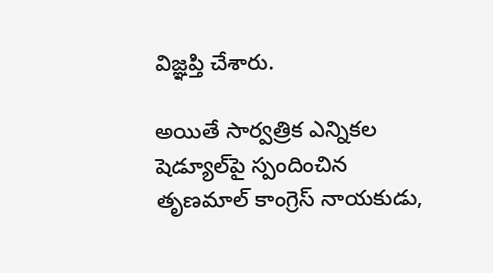విజ్ఞప్తి చేశారు.

అయితే సార్వత్రిక ఎన్నికల షెడ్యూల్‌పై స్పందించిన తృణమాల్‌ కాంగ్రెస్‌ నాయకుడు,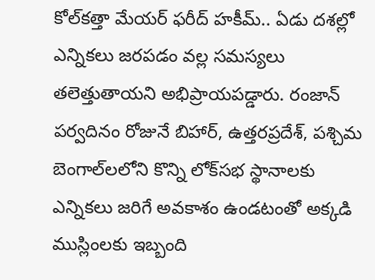కోల్‌కత్తా మేయర్‌ ఫరీద్‌ హకీమ్‌.. ఏడు దశల్లో ఎన్నికలు జరపడం వల్ల సమస్యలు తలెత్తుతాయని అభిప్రాయపడ్డారు. రంజాన్‌ పర్వదినం రోజునే బిహార్‌, ఉత్తరప్రదేశ్‌, పశ్చిమ బెంగాల్‌లలోని కొన్ని లోక్‌సభ స్థానాలకు ఎన్నికలు జరిగే అవకాశం ఉండటంతో అక్కడి ముస్లింలకు ఇబ్బంది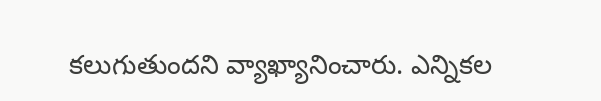కలుగుతుందని వ్యాఖ్యానించారు. ఎన్నికల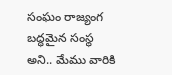సంఘం రాజ్యంగ బద్ధమైన సంస్థ అని.. మేము వారికి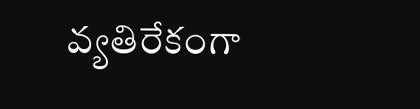వ్యతిరేకంగా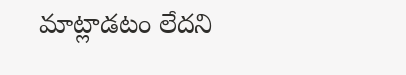మాట్లాడటం లేదని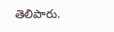తెలిపారు.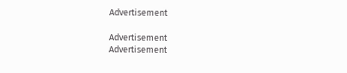Advertisement

Advertisement
Advertisement